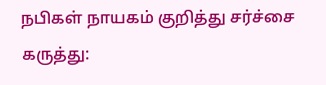நபிகள் நாயகம் குறித்து சர்ச்சை கருத்து: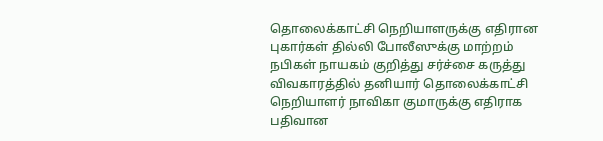தொலைக்காட்சி நெறியாளருக்கு எதிரான புகார்கள் தில்லி போலீஸுக்கு மாற்றம்
நபிகள் நாயகம் குறித்து சர்ச்சை கருத்து விவகாரத்தில் தனியார் தொலைக்காட்சி நெறியாளர் நாவிகா குமாருக்கு எதிராக பதிவான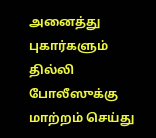அனைத்து புகார்களும் தில்லி போலீஸுக்கு மாற்றம் செய்து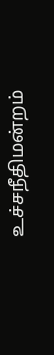உச்சநீதிமன்றம்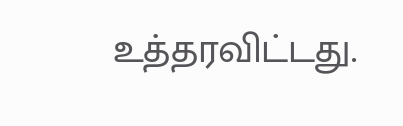உத்தரவிட்டது.